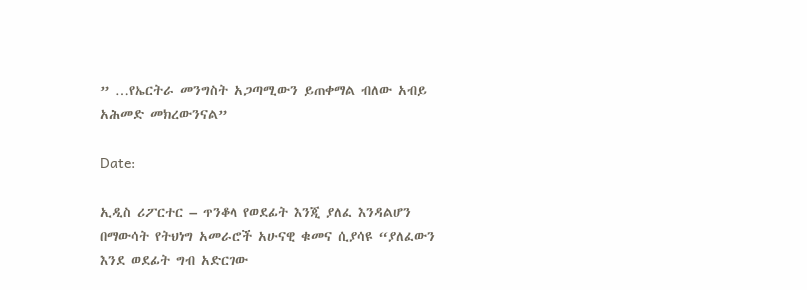” …የኤርትራ መንግስት አጋጣሚውን ይጠቀማል ብለው አብይ አሕመድ መክረውንናል”

Date:

ኢዲስ ሪፖርተር – ጥንቆላ የወደፊት እንጂ ያለፈ እንዳልሆን በማውሳት የትህነግ አመራሮች አሁናዊ ቁመና ሲያሳዩ “ያለፈውን እንደ ወደፊት ግብ አድርገው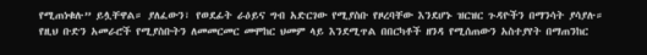የሚጠነቁሉ” ይሏቸዋል። ያለፈውን፣ የወደፊት ራዕይና ግብ አድርገው የሚያስቡ የዞረባቸው እንደሆኑ ዝርዝር ጉዳዮችን በማንሳት ያሳያሉ። የዚህ ቡድን አመራሮች የሚያስቡትን ለመመርመር መሞከር ህመም ላይ እንደሚጥል በበርካቶች ዘንዳ የሚሰጠውን አስተያየት በማጠንከር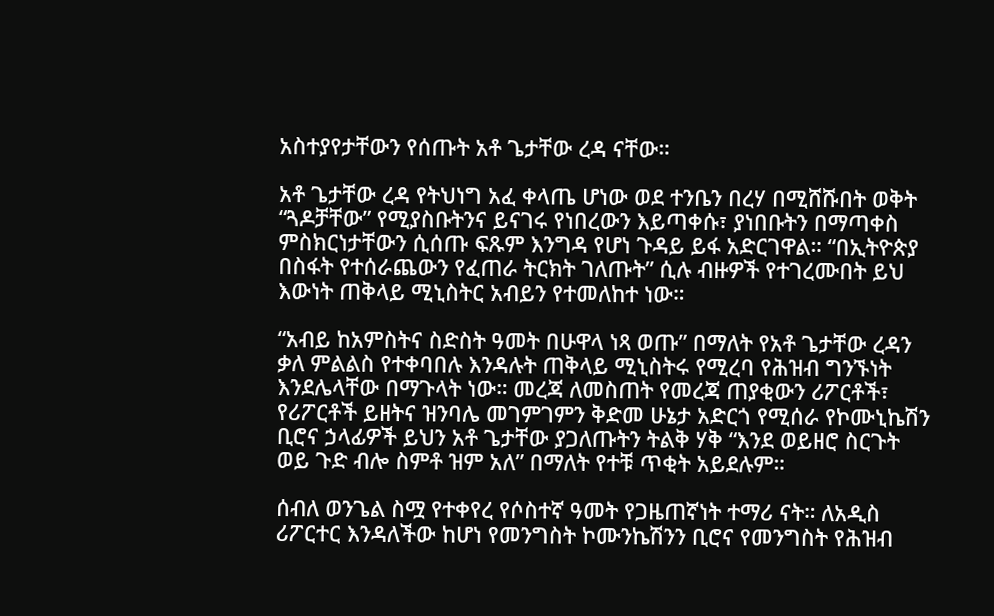አስተያየታቸውን የሰጡት አቶ ጌታቸው ረዳ ናቸው።

አቶ ጌታቸው ረዳ የትህነግ አፈ ቀላጤ ሆነው ወደ ተንቤን በረሃ በሚሸሹበት ወቅት “ጓዶቻቸው” የሚያስቡትንና ይናገሩ የነበረውን እይጣቀሱ፣ ያነበቡትን በማጣቀስ ምስክርነታቸውን ሲሰጡ ፍጹም እንግዳ የሆነ ጉዳይ ይፋ አድርገዋል። “በኢትዮጵያ በስፋት የተሰራጨውን የፈጠራ ትርክት ገለጡት” ሲሉ ብዙዎች የተገረሙበት ይህ እውነት ጠቅላይ ሚኒስትር አብይን የተመለከተ ነው።

“አብይ ከአምስትና ስድስት ዓመት በሁዋላ ነጻ ወጡ” በማለት የአቶ ጌታቸው ረዳን ቃለ ምልልስ የተቀባበሉ እንዳሉት ጠቅላይ ሚኒስትሩ የሚረባ የሕዝብ ግንኙነት እንደሌላቸው በማጉላት ነው። መረጃ ለመስጠት የመረጃ ጠያቂውን ሪፖርቶች፣ የሪፖርቶች ይዘትና ዝንባሌ መገምገምን ቅድመ ሁኔታ አድርጎ የሚሰራ የኮሙኒኬሽን ቢሮና ኃላፊዎች ይህን አቶ ጌታቸው ያጋለጡትን ትልቅ ሃቅ “እንደ ወይዘሮ ስርጉት ወይ ጉድ ብሎ ስምቶ ዝም አለ” በማለት የተቹ ጥቂት አይደሉም።

ሰብለ ወንጌል ስሟ የተቀየረ የሶስተኛ ዓመት የጋዜጠኛነት ተማሪ ናት። ለአዲስ ሪፖርተር እንዳለችው ከሆነ የመንግስት ኮሙንኬሽንን ቢሮና የመንግስት የሕዝብ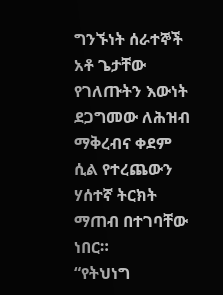ግንኙነት ሰራተኞች አቶ ጌታቸው የገለጡትን እውነት ደጋግመው ለሕዝብ ማቅረብና ቀደም ሲል የተረጨውን ሃሰተኛ ትርክት ማጠብ በተገባቸው ነበር።
“የትህነግ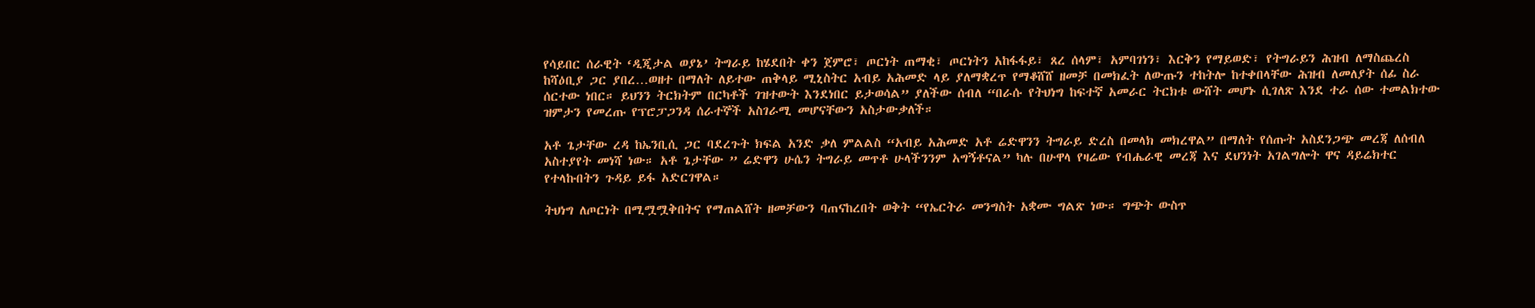የሳይበር ሰራዊት ‘ዲጂታል ወያኔ’ ትግራይ ከሄደበት ቀን ጀምሮ፣ ጦርነት ጠማቂ፣ ጦርነትን አከፋፋይ፣ ጸረ ሰላም፣ አምባገነን፣ እርቅን የማይወድ፣ የትግራይን ሕዝብ ለማስጨረስ ከሻዕቢያ ጋር ያበረ…ወዘተ በማለት ለይተው ጠቅላይ ሚኒስትር አብይ አሕመድ ላይ ያለማቋረጥ የማቆሸሸ ዘመቻ በመክፈት ለውጡን ተከትሎ ከተቀበላቸው ሕዝብ ለመለያት ሰፊ ስራ ሰርተው ነበር። ይህንን ትርክትም በርካቶች ገዝተውት እንደነበር ይታወሳል” ያለችው ሰብለ “በራሱ የትህነግ ከፍተኛ አመራር ትርክቱ ውሸት መሆኑ ሲገለጽ እንደ ተራ ሰው ተመልክተው ዝምታን የመረጡ የፕሮፓጋንዳ ሰራተኞች አስገራሚ መሆናቸውን አስታውቃለች።

አቶ ጌታቸው ረዳ ከኤንቢሲ ጋር ባደረጉት ክፍል አንድ ቃለ ምልልስ “አብይ አሕመድ አቶ ሬድዋንን ትግራይ ድረስ በመላክ መክረዋል” በማለት የሰጡት አስደንጋጭ መረጃ ለሰብለ አስተያየት መነሻ ነው። አቶ ጌታቸው ” ሬድዋን ሁሴን ትግራይ መጥቶ ሁላችንንም አግኝቶናል” ካሉ በሁዋላ የዛሬው የብሔራዊ መረጃ እና ደህንነት አገልግሎት ዋና ዳይሬክተር የተላኩበትን ጉዳይ ይፋ አድርገዋል።

ትህነግ ለጦርነት በሚሟሟቅበትና የማጠልሸት ዘመቻውን ባጠናከረበት ወቅት “የኤርትራ መንግስት አቋሙ ግልጽ ነው። ግጭት ውስጥ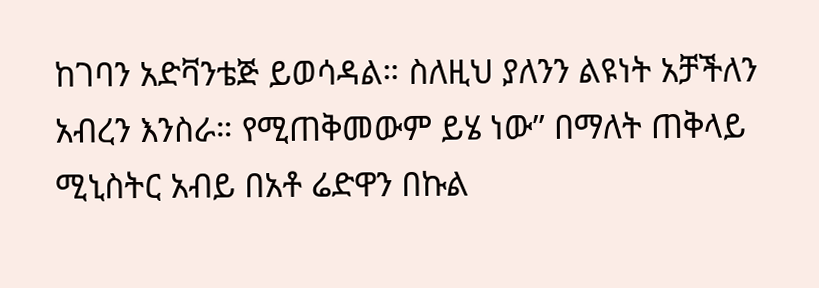ከገባን አድቫንቴጅ ይወሳዳል። ስለዚህ ያለንን ልዩነት አቻችለን አብረን እንስራ። የሚጠቅመውም ይሄ ነው” በማለት ጠቅላይ ሚኒስትር አብይ በአቶ ሬድዋን በኩል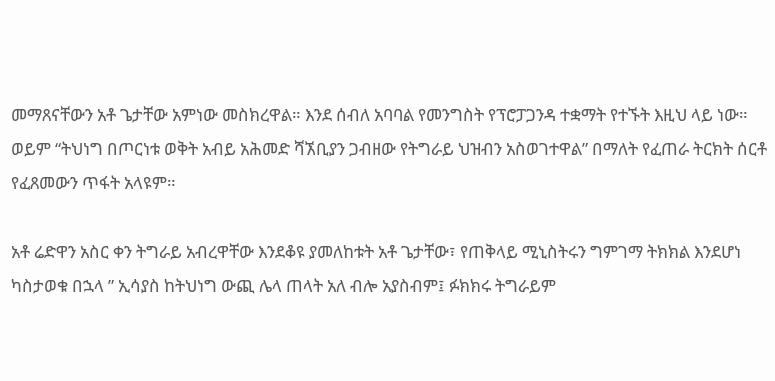መማጸናቸውን አቶ ጌታቸው አምነው መስክረዋል። እንደ ሰብለ አባባል የመንግስት የፕሮፓጋንዳ ተቋማት የተኙት እዚህ ላይ ነው። ወይም “ትህነግ በጦርነቱ ወቅት አብይ አሕመድ ሻኧቢያን ጋብዘው የትግራይ ህዝብን አስወገተዋል” በማለት የፈጠራ ትርክት ሰርቶ የፈጸመውን ጥፋት አላዩም።

አቶ ሬድዋን አስር ቀን ትግራይ አብረዋቸው እንደቆዩ ያመለከቱት አቶ ጌታቸው፣ የጠቅላይ ሚኒስትሩን ግምገማ ትክክል እንደሆነ ካስታወቁ በኋላ ” ኢሳያስ ከትህነግ ውጪ ሌላ ጠላት አለ ብሎ አያስብም፤ ፉክክሩ ትግራይም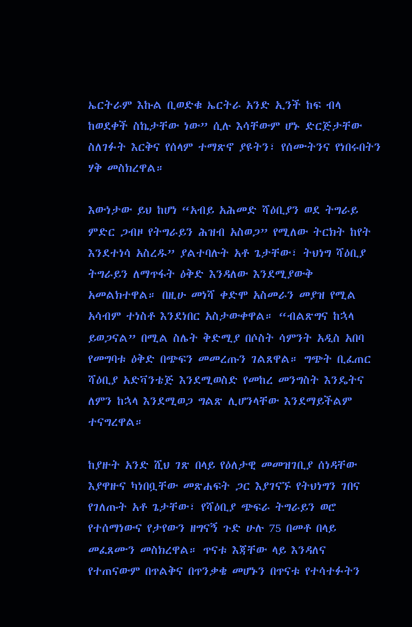ኤርትራም እኩል ቢወድቁ ኤርትራ አንድ ኢንች ከፍ ብላ ከወደቀች ስኬታቸው ነው” ሲሉ እሳቸውም ሆኑ ድርጅታቸው ስለገፉት እርቅና የሰላም ተማጽኖ ያዩትን፣ የሰሙትንና የነበሩበትን ሃቅ መስክረዋል።

እውነታው ይህ ከሆነ “አብይ አሕመድ ሻዕቢያን ወደ ትግራይ ምድር ጋብዞ የትግራይን ሕዝብ አስወጋ” የሚለው ትርክት ከየት እንደተነሳ አስረዱ” ያልተባሉት አቶ ጌታቸው፣ ትህነግ ሻዕቢያ ትግራይን ለማጥፋት ዕቅድ እንዳለው እንደሚያውቅ አመልክተዋል። በዚሁ መነሻ ቀድሞ አስመራን መያዝ የሚል አሳብም ተነስቶ እንደነበር አስታውቀዋል። “ብልጽግና ከኋላ ይወጋናል” በሚል ስሌት ቅድሚያ በሶስት ሳምንት አዲስ አበባ የመግባቱ ዕቅድ በጭፍን መመረጡን ገልጸዋል። ግጭት ቢፈጠር ሻዕቢያ አድቫንቴጅ እንደሚወስድ የመከረ መንግስት እንዴትና ለምን ከኋላ እንደሚወጋ ግልጽ ሊሆንላቸው እንደማይችልም ተናግረዋል።

ከያዙት አንድ ሺህ ገጽ በላይ የዕለታዊ መመዝገቢያ ሰነዳቸው እያዋዙና ካነበቧቸው መጽሐፍት ጋር እያገናኙ የትህነግን ገበና የገለጡት አቶ ጌታቸው፣ የሻዕቢያ ጭፍራ ትግራይን ወሮ የተሰማነውና የታየውን ዘግናኝ ጉድ ሁሉ 75 በመቶ በላይ መፈጸሙን መስክረዋል። ጥናቱ እጃቸው ላይ እንዳለና የተጠናውም በጥልቅና በጥንቃቄ መሆኑን በጥናቱ የተሳተፉትን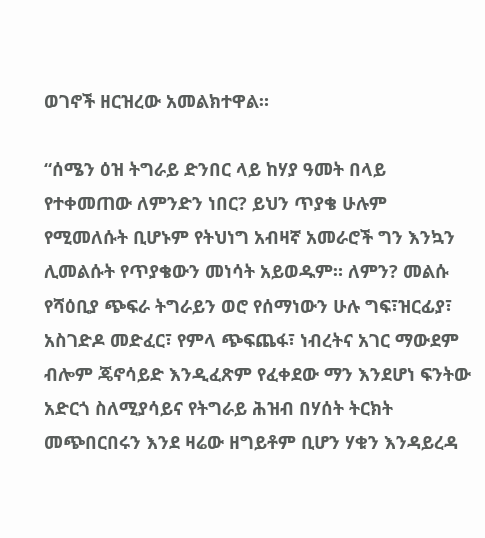ወገኖች ዘርዝረው አመልክተዋል።

“ሰሜን ዕዝ ትግራይ ድንበር ላይ ከሃያ ዓመት በላይ የተቀመጠው ለምንድን ነበር? ይህን ጥያቄ ሁሉም የሚመለሱት ቢሆኑም የትህነግ አብዛኛ አመራሮች ግን እንኳን ሊመልሱት የጥያቄውን መነሳት አይወዱም። ለምን? መልሱ የሻዕቢያ ጭፍራ ትግራይን ወሮ የሰማነውን ሁሉ ግፍ፣ዝርፊያ፣ አስገድዶ መድፈር፣ የምላ ጭፍጨፋ፣ ነብረትና አገር ማውደም ብሎም ጄኖሳይድ እንዲፈጽም የፈቀደው ማን እንደሆነ ፍንትው አድርጎ ስለሚያሳይና የትግራይ ሕዝብ በሃሰት ትርክት መጭበርበሩን እንደ ዛሬው ዘግይቶም ቢሆን ሃቁን እንዳይረዳ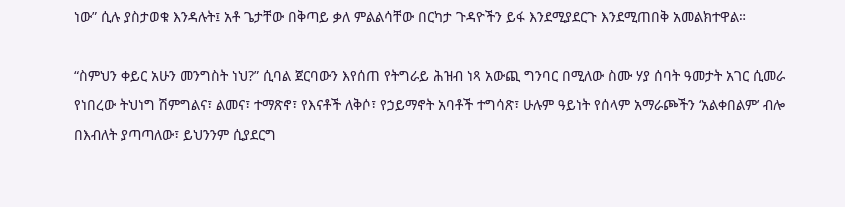ነው” ሲሉ ያስታወቁ እንዳሉት፤ አቶ ጌታቸው በቅጣይ ቃለ ምልልሳቸው በርካታ ጉዳዮችን ይፋ እንደሚያደርጉ እንደሚጠበቅ አመልክተዋል።

“ስምህን ቀይር አሁን መንግስት ነህ?” ሲባል ጀርባውን እየሰጠ የትግራይ ሕዝብ ነጻ አውጪ ግንባር በሚለው ስሙ ሃያ ሰባት ዓመታት አገር ሲመራ የነበረው ትህነግ ሽምግልና፣ ልመና፣ ተማጽኖ፣ የእናቶች ለቅሶ፣ የኃይማኖት አባቶች ተግሳጽ፣ ሁሉም ዓይነት የሰላም አማራጮችን ‘አልቀበልም’ ብሎ በእብለት ያጣጣለው፣ ይህንንም ሲያደርግ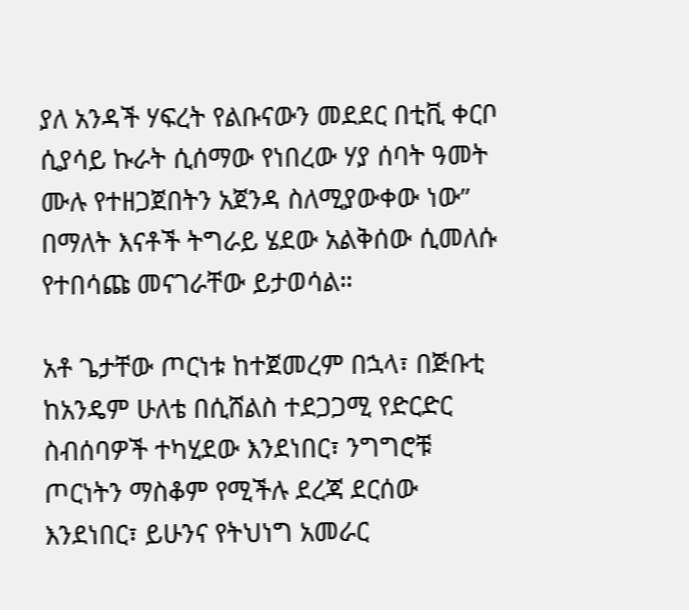ያለ አንዳች ሃፍረት የልቡናውን መደደር በቲቪ ቀርቦ ሲያሳይ ኩራት ሲሰማው የነበረው ሃያ ሰባት ዓመት ሙሉ የተዘጋጀበትን አጀንዳ ስለሚያውቀው ነው” በማለት እናቶች ትግራይ ሄደው አልቅሰው ሲመለሱ የተበሳጩ መናገራቸው ይታወሳል።

አቶ ጌታቸው ጦርነቱ ከተጀመረም በኋላ፣ በጅቡቲ ከአንዴም ሁለቴ በሲሸልስ ተደጋጋሚ የድርድር ስብሰባዎች ተካሂደው እንደነበር፣ ንግግሮቹ ጦርነትን ማስቆም የሚችሉ ደረጃ ደርሰው እንደነበር፣ ይሁንና የትህነግ አመራር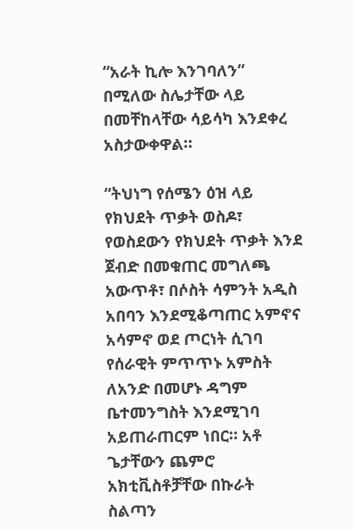“አራት ኪሎ እንገባለን” በሚለው ስሌታቸው ላይ በመቸከላቸው ሳይሳካ እንደቀረ አስታውቀዋል።

“ትህነግ የሰሜን ዕዝ ላይ የክህደት ጥቃት ወስዶ፣ የወስደውን የክህደት ጥቃት እንደ ጀብድ በመቁጠር መግለጫ አውጥቶ፣ በሶስት ሳምንት አዲስ አበባን እንደሚቆጣጠር አምኖና አሳምኖ ወደ ጦርነት ሲገባ የሰራዊት ምጥጥኑ አምስት ለአንድ በመሆኑ ዳግም ቤተመንግስት እንደሚገባ አይጠራጠርም ነበር። አቶ ጌታቸውን ጨምሮ አክቲቪስቶቻቸው በኩራት ስልጣን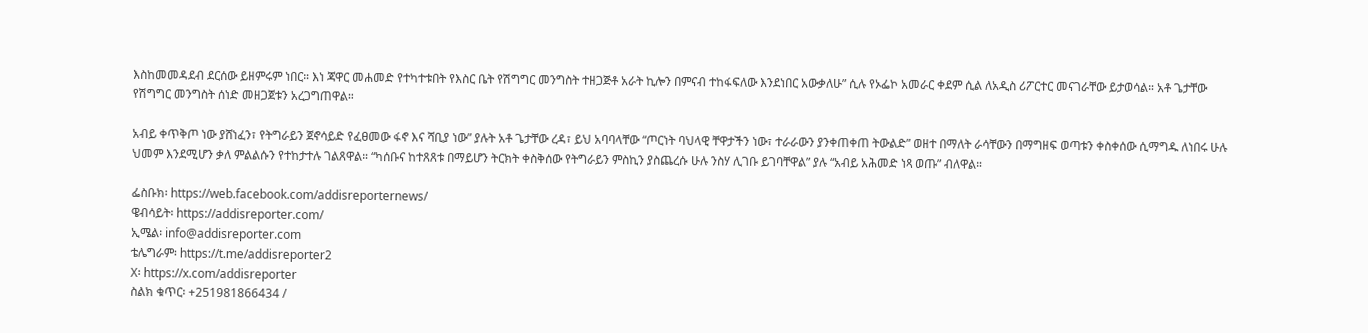እስከመመዳደብ ደርሰው ይዘምሩም ነበር። እነ ጃዋር መሐመድ የተካተቱበት የእስር ቤት የሽግግር መንግስት ተዘጋጅቶ አራት ኪሎን በምናብ ተከፋፍለው እንደነበር አውቃለሁ” ሲሉ የኦፌኮ አመራር ቀደም ሲል ለአዲስ ሪፖርተር መናገራቸው ይታወሳል። አቶ ጌታቸው የሽግግር መንግስት ሰነድ መዘጋጀቱን አረጋግጠዋል።

አብይ ቀጥቅጦ ነው ያሸነፈን፣ የትግራይን ጀኖሳይድ የፈፀመው ፋኖ እና ሻቢያ ነው” ያሉት አቶ ጌታቸው ረዳ፣ ይህ አባባላቸው “ጦርነት ባህላዊ ቸዋታችን ነው፣ ተራራውን ያንቀጠቀጠ ትውልድ” ወዘተ በማለት ራሳቸውን በማግዘፍ ወጣቱን ቀስቀሰው ሲማግዱ ለነበሩ ሁሉ ህመም እንደሚሆን ቃለ ምልልሱን የተከታተሉ ገልጸዋል። “ካሰቡና ከተጸጸቱ በማይሆን ትርክት ቀስቅሰው የትግራይን ምስኪን ያስጨረሱ ሁሉ ንስሃ ሊገቡ ይገባቸዋል” ያሉ “አብይ አሕመድ ነጻ ወጡ” ብለዋል።

ፌስቡክ፡ https://web.facebook.com/addisreporternews/
ዌብሳይት፡ https://addisreporter.com/
ኢሜል፡ info@addisreporter.com
ቴሌግራም፡ https://t.me/addisreporter2
X፡ https://x.com/addisreporter
ስልክ ቁጥር፡ +251981866434 /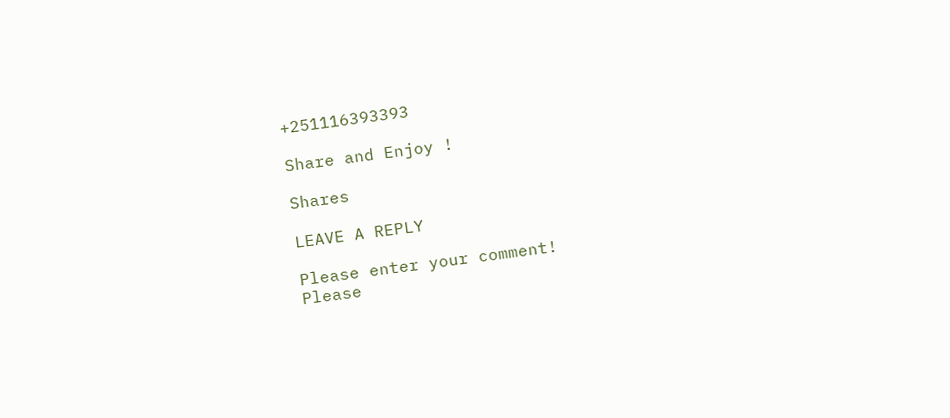+251116393393

Share and Enjoy !

Shares

LEAVE A REPLY

Please enter your comment!
Please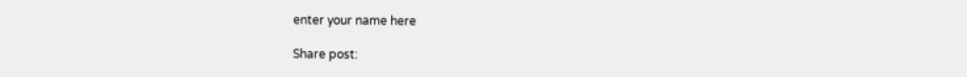enter your name here

Share post: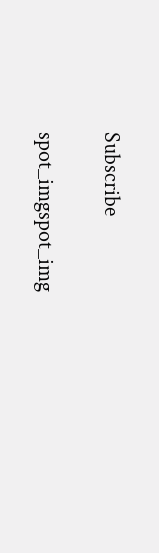Subscribe

spot_imgspot_img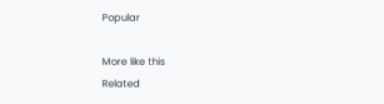Popular

More like this
Related